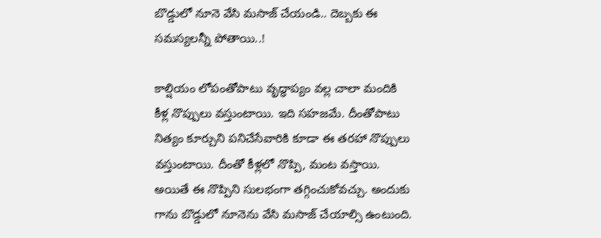బొడ్డులో నూనె వేసి మసాజ్ చేయండి.. దెబ్బ‌కు ఈ స‌మ‌స్య‌ల‌న్నీ పోతాయి..!

కాల్షియం లోపంతోపాటు వృద్ధాప్యం వ‌ల్ల చాలా మందికి కీళ్ల నొప్పులు వ‌స్తుంటాయి. ఇది స‌హ‌జ‌మే. దీంతోపాటు నిత్యం కూర్చుని ప‌నిచేసేవారికి కూడా ఈ త‌ర‌హా నొప్పులు వ‌స్తుంటాయి. దీంతో కీళ్ల‌లో నొప్పి, మంట వ‌స్తాయి. అయితే ఈ నొప్పిని సుల‌భంగా త‌గ్గించుకోవ‌చ్చు. అందుకు గాను బొడ్డులో నూనెను వేసి మ‌సాజ్ చేయాల్సి ఉంటుంది.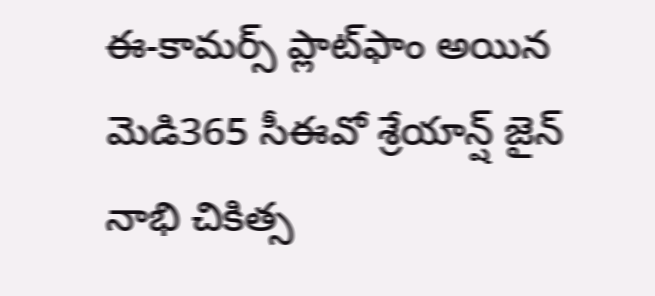ఈ-కామర్స్ ప్లాట్‌ఫాం అయిన మెడి365 సీఈవో శ్రేయాన్ష్ జైన్ నాభి చికిత్స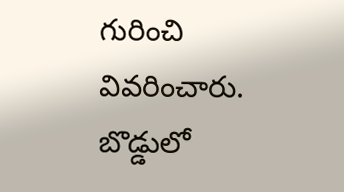గురించి వివ‌రించారు. బొడ్డులో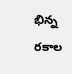భిన్న ర‌కాల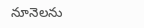నూనెల‌ను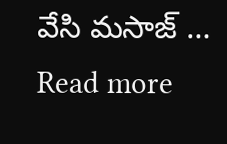వేసి మ‌సాజ్ … Read more